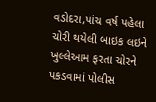વડોદરા,પાંચ વર્ષ પહેલા ચોરી થયેલી બાઇક લઇને ખુલ્લેઆમ ફરતા ચોરને પકડવામાં પોલીસ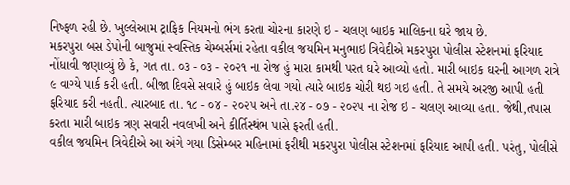નિષ્ફળ રહી છે. ખુલ્લેઆમ ટ્રાફિક નિયમનો ભંગ કરતા ચોરના કારણે ઇ - ચલણ બાઇક માલિકના ઘરે જાય છે.
મકરપુરા બસ ડેપોની બાજુમાં સ્વસ્તિક ચેમ્બર્સમાં રહેતા વકીલ જયમિન મનુભાઇ ત્રિવેદીએ મકરપુરા પોલીસ સ્ટેશનમાં ફરિયાદ નોંધાવી જણાવ્યું છે કે, ગત તા. ૦૩ - ૦૩ - ૨૦૨૧ ના રોજ હું મારા કામથી પરત ઘરે આવ્યો હતો. મારી બાઇક ઘરની આગળ રાત્રે ૯ વાગ્યે પાર્ક કરી હતી. બીજા દિવસે સવારે હું બાઇક લેવા ગયો ત્યારે બાઇક ચોરી થઇ ગઇ હતી. તે સમયે અરજી આપી હતી ફરિયાદ કરી નહતી. ત્યારબાદ તા. ૧૮ - ૦૪ - ૨૦૨૫ અને તા.૨૪ - ૦૭ - ૨૦૨૫ ના રોજ ઇ - ચલણ આવ્યા હતા. જેથી,તપાસ કરતા મારી બાઇક ત્રણ સવારી નવલખી અને કીર્તિસ્થંભ પાસે ફરતી હતી.
વકીલ જયમિન ત્રિવેદીએ આ અંગે ગયા ડિસેમ્બર મહિનામાં ફરીથી મકરપુરા પોલીસ સ્ટેશનમાં ફરિયાદ આપી હતી. પરંતુ, પોલીસે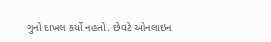ગુનો દાખલ કર્યો નહતો. છેવટે ઓનલાઇન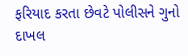ફરિયાદ કરતા છેવટે પોલીસને ગુનો દાખલ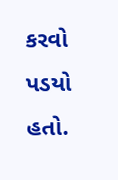કરવો પડયો હતો.